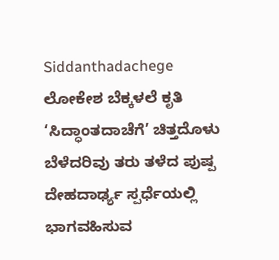Siddanthadachege
ಲೋಕೇಶ ಬೆಕ್ಕಳಲೆ ಕೃತಿ ‘ಸಿದ್ಧಾಂತದಾಚೆಗೆ’ ಚಿತ್ತದೊಳು ಬೆಳೆದರಿವು ತರು ತಳೆದ ಪುಷ್ಪ
ದೇಹದಾರ್ಢ್ಯ ಸ್ಪರ್ಧೆಯಲ್ಲಿ ಭಾಗವಹಿಸುವ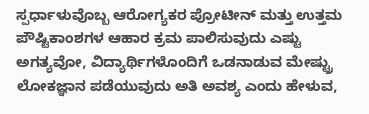ಸ್ಪರ್ಧಾಳುವೊಬ್ಬ ಆರೋಗ್ಯಕರ ಪ್ರೋಟೀನ್ ಮತ್ತು ಉತ್ತಮ ಪೌಷ್ಟಿಕಾಂಶಗಳ ಆಹಾರ ಕ್ರಮ ಪಾಲಿಸುವುದು ಎಷ್ಟು ಅಗತ್ಯವೋ, ವಿದ್ಯಾರ್ಥಿಗಳೊಂದಿಗೆ ಒಡನಾಡುವ ಮೇಷ್ಟ್ರು ಲೋಕಜ್ಞಾನ ಪಡೆಯುವುದು ಅತಿ ಅವಶ್ಯ ಎಂದು ಹೇಳುವ,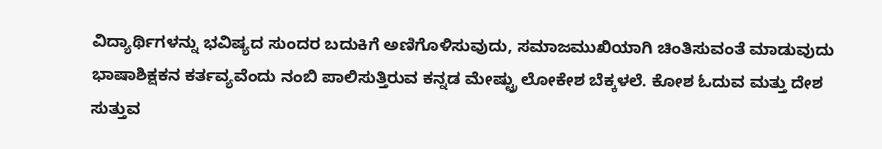ವಿದ್ಯಾರ್ಥಿಗಳನ್ನು ಭವಿಷ್ಯದ ಸುಂದರ ಬದುಕಿಗೆ ಅಣಿಗೊಳಿಸುವುದು, ಸಮಾಜಮುಖಿಯಾಗಿ ಚಿಂತಿಸುವಂತೆ ಮಾಡುವುದು ಭಾಷಾಶಿಕ್ಷಕನ ಕರ್ತವ್ಯವೆಂದು ನಂಬಿ ಪಾಲಿಸುತ್ತಿರುವ ಕನ್ನಡ ಮೇಷ್ಟ್ರು ಲೋಕೇಶ ಬೆಕ್ಕಳಲೆ. ಕೋಶ ಓದುವ ಮತ್ತು ದೇಶ ಸುತ್ತುವ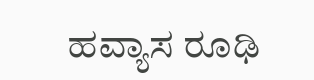ಹವ್ಯಾಸ ರೂಢಿ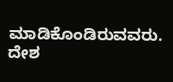ಮಾಡಿಕೊಂಡಿರುವವರು. ದೇಶ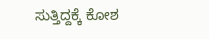ಸುತ್ತಿದ್ದಕ್ಕೆ ಕೋಶ